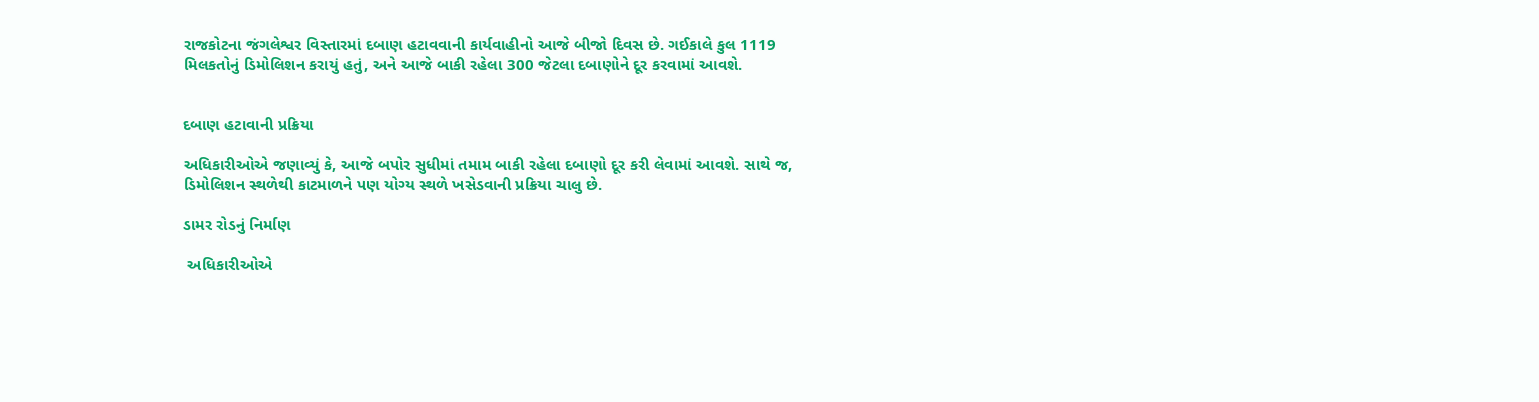રાજકોટના જંગલેશ્વર વિસ્તારમાં દબાણ હટાવવાની કાર્યવાહીનો આજે બીજો દિવસ છે. ગઈકાલે કુલ 1119 મિલકતોનું ડિમોલિશન કરાયું હતું, અને આજે બાકી રહેલા 300 જેટલા દબાણોને દૂર કરવામાં આવશે.


દબાણ હટાવાની પ્રક્રિયા

અધિકારીઓએ જણાવ્યું કે, આજે બપોર સુધીમાં તમામ બાકી રહેલા દબાણો દૂર કરી લેવામાં આવશે. સાથે જ, ડિમોલિશન સ્થળેથી કાટમાળને પણ યોગ્ય સ્થળે ખસેડવાની પ્રક્રિયા ચાલુ છે.

ડામર રોડનું નિર્માણ

 અધિકારીઓએ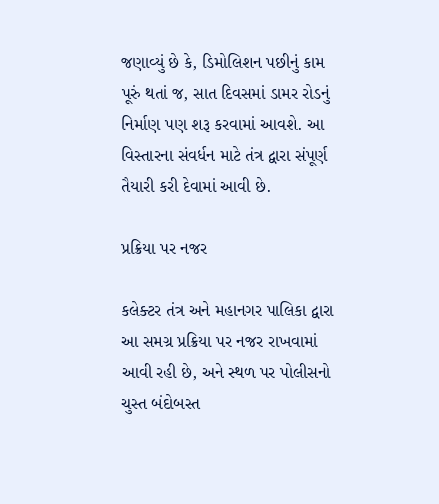જણાવ્યું છે કે, ડિમોલિશન પછીનું કામ પૂરું થતાં જ, સાત દિવસમાં ડામર રોડનું નિર્માણ પણ શરૂ કરવામાં આવશે. આ વિસ્તારના સંવર્ધન માટે તંત્ર દ્વારા સંપૂર્ણ તૈયારી કરી દેવામાં આવી છે.

પ્રક્રિયા પર નજર

કલેક્ટર તંત્ર અને મહાનગર પાલિકા દ્વારા આ સમગ્ર પ્રક્રિયા પર નજર રાખવામાં આવી રહી છે, અને સ્થળ પર પોલીસનો ચુસ્ત બંદોબસ્ત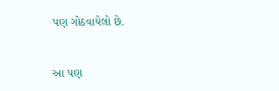પણ ગોઠવાયેલો છે.


આ પણ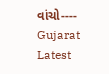વાંચો----    Gujarat Latest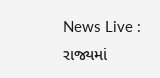News Live : રાજ્યમાં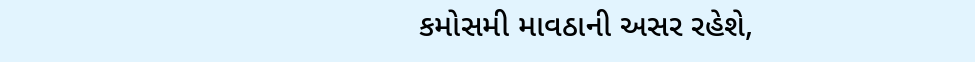કમોસમી માવઠાની અસર રહેશે,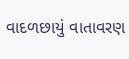વાદળછાયું વાતાવરણ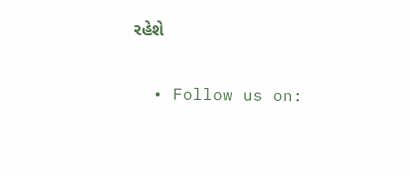રહેશે

  • Follow us on: